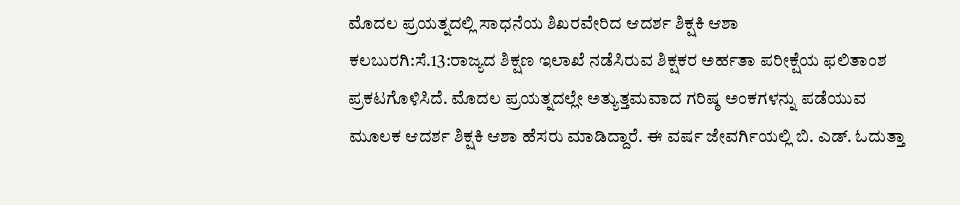ಮೊದಲ ಪ್ರಯತ್ನದಲ್ಲಿ ಸಾಧನೆಯ ಶಿಖರವೇರಿದ ಆದರ್ಶ ಶಿಕ್ಷಕಿ ಆಶಾ
ಕಲಬುರಗಿ:ಸೆ.13:ರಾಜ್ಯದ ಶಿಕ್ಷಣ ಇಲಾಖೆ ನಡೆಸಿರುವ ಶಿಕ್ಷಕರ ಅರ್ಹತಾ ಪರೀಕ್ಷೆಯ ಫಲಿತಾಂಶ ಪ್ರಕಟಗೊಳಿಸಿದೆ. ಮೊದಲ ಪ್ರಯತ್ನದಲ್ಲೇ ಅತ್ಯುತ್ತಮವಾದ ಗರಿಷ್ಠ ಅಂಕಗಳನ್ನು ಪಡೆಯುವ ಮೂಲಕ ಆದರ್ಶ ಶಿಕ್ಷಕಿ ಆಶಾ ಹೆಸರು ಮಾಡಿದ್ದಾರೆ. ಈ ವರ್ಷ ಜೇವರ್ಗಿಯಲ್ಲಿ ಬಿ. ಎಡ್. ಓದುತ್ತಾ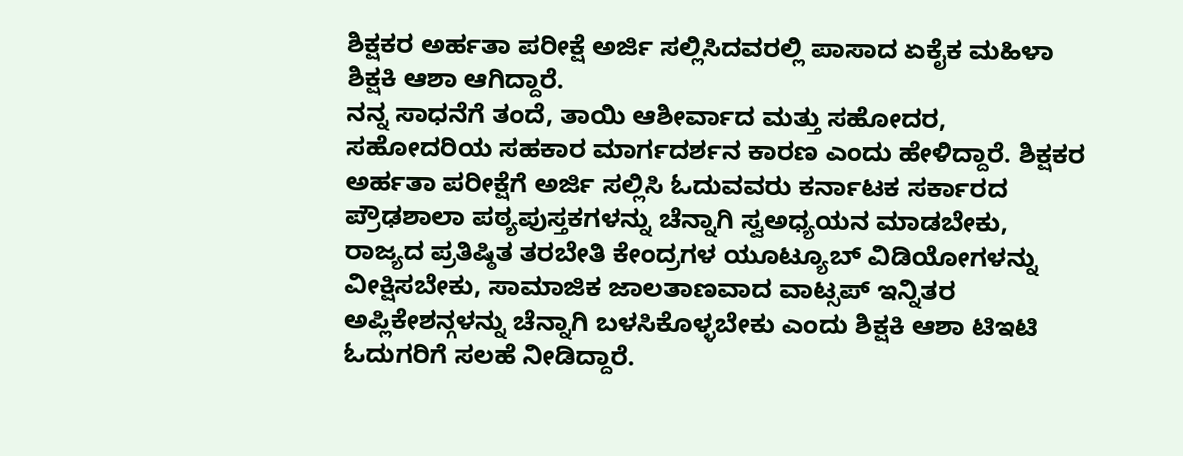ಶಿಕ್ಷಕರ ಅರ್ಹತಾ ಪರೀಕ್ಷೆ ಅರ್ಜಿ ಸಲ್ಲಿಸಿದವರಲ್ಲಿ ಪಾಸಾದ ಏಕೈಕ ಮಹಿಳಾ ಶಿಕ್ಷಕಿ ಆಶಾ ಆಗಿದ್ದಾರೆ.
ನನ್ನ ಸಾಧನೆಗೆ ತಂದೆ, ತಾಯಿ ಆಶೀರ್ವಾದ ಮತ್ತು ಸಹೋದರ, ಸಹೋದರಿಯ ಸಹಕಾರ ಮಾರ್ಗದರ್ಶನ ಕಾರಣ ಎಂದು ಹೇಳಿದ್ದಾರೆ. ಶಿಕ್ಷಕರ ಅರ್ಹತಾ ಪರೀಕ್ಷೆಗೆ ಅರ್ಜಿ ಸಲ್ಲಿಸಿ ಓದುವವರು ಕರ್ನಾಟಕ ಸರ್ಕಾರದ ಪ್ರೌಢಶಾಲಾ ಪಠ್ಯಪುಸ್ತಕಗಳನ್ನು ಚೆನ್ನಾಗಿ ಸ್ವಅಧ್ಯಯನ ಮಾಡಬೇಕು, ರಾಜ್ಯದ ಪ್ರತಿಷ್ಠಿತ ತರಬೇತಿ ಕೇಂದ್ರಗಳ ಯೂಟ್ಯೂಬ್ ವಿಡಿಯೋಗಳನ್ನು ವೀಕ್ಷಿಸಬೇಕು, ಸಾಮಾಜಿಕ ಜಾಲತಾಣವಾದ ವಾಟ್ಸಪ್ ಇನ್ನಿತರ ಅಪ್ಲಿಕೇಶನ್ಗಳನ್ನು ಚೆನ್ನಾಗಿ ಬಳಸಿಕೊಳ್ಳಬೇಕು ಎಂದು ಶಿಕ್ಷಕಿ ಆಶಾ ಟಿಇಟಿ ಓದುಗರಿಗೆ ಸಲಹೆ ನೀಡಿದ್ದಾರೆ.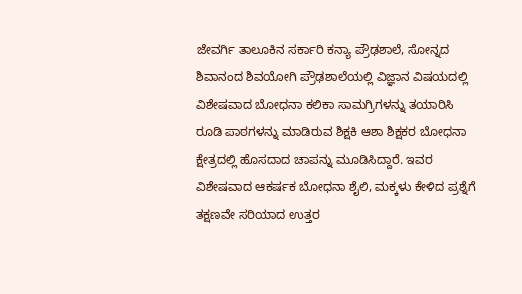ಜೇವರ್ಗಿ ತಾಲೂಕಿನ ಸರ್ಕಾರಿ ಕನ್ಯಾ ಪ್ರೌಢಶಾಲೆ, ಸೋನ್ನದ ಶಿವಾನಂದ ಶಿವಯೋಗಿ ಪ್ರೌಢಶಾಲೆಯಲ್ಲಿ ವಿಜ್ಞಾನ ವಿಷಯದಲ್ಲಿ ವಿಶೇಷವಾದ ಬೋಧನಾ ಕಲಿಕಾ ಸಾಮಗ್ರಿಗಳನ್ನು ತಯಾರಿಸಿ ರೂಡಿ ಪಾಠಗಳನ್ನು ಮಾಡಿರುವ ಶಿಕ್ಷಕಿ ಆಶಾ ಶಿಕ್ಷಕರ ಬೋಧನಾ ಕ್ಷೇತ್ರದಲ್ಲಿ ಹೊಸದಾದ ಚಾಪನ್ನು ಮೂಡಿಸಿದ್ದಾರೆ. ಇವರ ವಿಶೇಷವಾದ ಆಕರ್ಷಕ ಬೋಧನಾ ಶೈಲಿ, ಮಕ್ಕಳು ಕೇಳಿದ ಪ್ರಶ್ನೆಗೆ ತಕ್ಷಣವೇ ಸರಿಯಾದ ಉತ್ತರ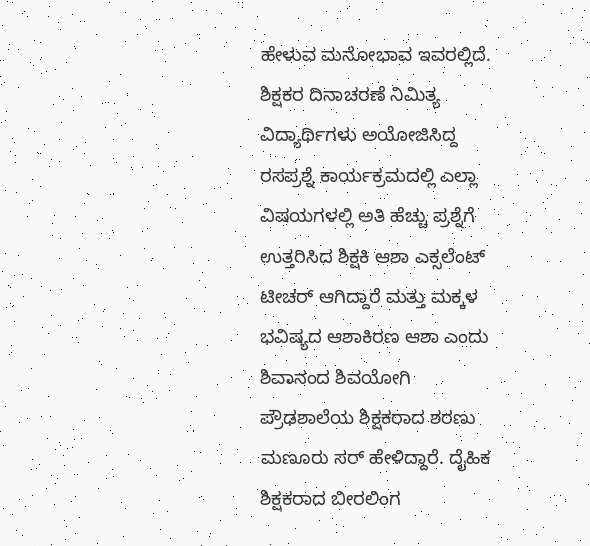ಹೇಳುವ ಮನೋಭಾವ ಇವರಲ್ಲಿದೆ. ಶಿಕ್ಷಕರ ದಿನಾಚರಣೆ ನಿಮಿತ್ಯ ವಿದ್ಯಾರ್ಥಿಗಳು ಅಯೋಜಿಸಿದ್ದ ರಸಪ್ರಶ್ನೆ ಕಾರ್ಯಕ್ರಮದಲ್ಲಿ ಎಲ್ಲಾ ವಿಷಯಗಳಲ್ಲಿ ಅತಿ ಹೆಚ್ಚು ಪ್ರಶ್ನೆಗೆ ಉತ್ತರಿಸಿದ ಶಿಕ್ಷಕಿ ಆಶಾ ಎಕ್ಸಲೆಂಟ್ ಟೀಚರ್ ಆಗಿದ್ದಾರೆ ಮತ್ತು ಮಕ್ಕಳ ಭವಿಷ್ಯದ ಆಶಾಕಿರಣ ಆಶಾ ಎಂದು ಶಿವಾನಂದ ಶಿವಯೋಗಿ ಪ್ರೌಢಶಾಲೆಯ ಶಿಕ್ಷಕರಾದ ಶರಣು ಮಣೂರು ಸರ್ ಹೇಳಿದ್ದಾರೆ. ದೈಹಿಕ ಶಿಕ್ಷಕರಾದ ಬೀರಲಿಂಗ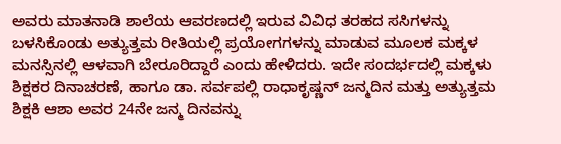ಅವರು ಮಾತನಾಡಿ ಶಾಲೆಯ ಆವರಣದಲ್ಲಿ ಇರುವ ವಿವಿಧ ತರಹದ ಸಸಿಗಳನ್ನು ಬಳಸಿಕೊಂಡು ಅತ್ಯುತ್ತಮ ರೀತಿಯಲ್ಲಿ ಪ್ರಯೋಗಗಳನ್ನು ಮಾಡುವ ಮೂಲಕ ಮಕ್ಕಳ ಮನಸ್ಸಿನಲ್ಲಿ ಆಳವಾಗಿ ಬೇರೂರಿದ್ದಾರೆ ಎಂದು ಹೇಳಿದರು. ಇದೇ ಸಂದರ್ಭದಲ್ಲಿ ಮಕ್ಕಳು ಶಿಕ್ಷಕರ ದಿನಾಚರಣೆ, ಹಾಗೂ ಡಾ. ಸರ್ವಪಲ್ಲಿ ರಾಧಾಕೃಷ್ಣನ್ ಜನ್ಮದಿನ ಮತ್ತು ಅತ್ಯುತ್ತಮ ಶಿಕ್ಷಕಿ ಆಶಾ ಅವರ 24ನೇ ಜನ್ಮ ದಿನವನ್ನು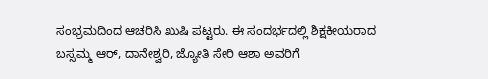ಸಂಭ್ರಮದಿಂದ ಆಚರಿಸಿ ಖುಷಿ ಪಟ್ಟರು. ಈ ಸಂದರ್ಭದಲ್ಲಿ ಶಿಕ್ಷಕೀಯರಾದ ಬಸ್ಸಮ್ಮ ಆರ್, ದಾನೇಶ್ವರಿ, ಜ್ಯೋತಿ ಸೇರಿ ಆಶಾ ಅವರಿಗೆ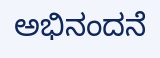ಅಭಿನಂದನೆ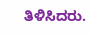ತಿಳಿಸಿದರು.